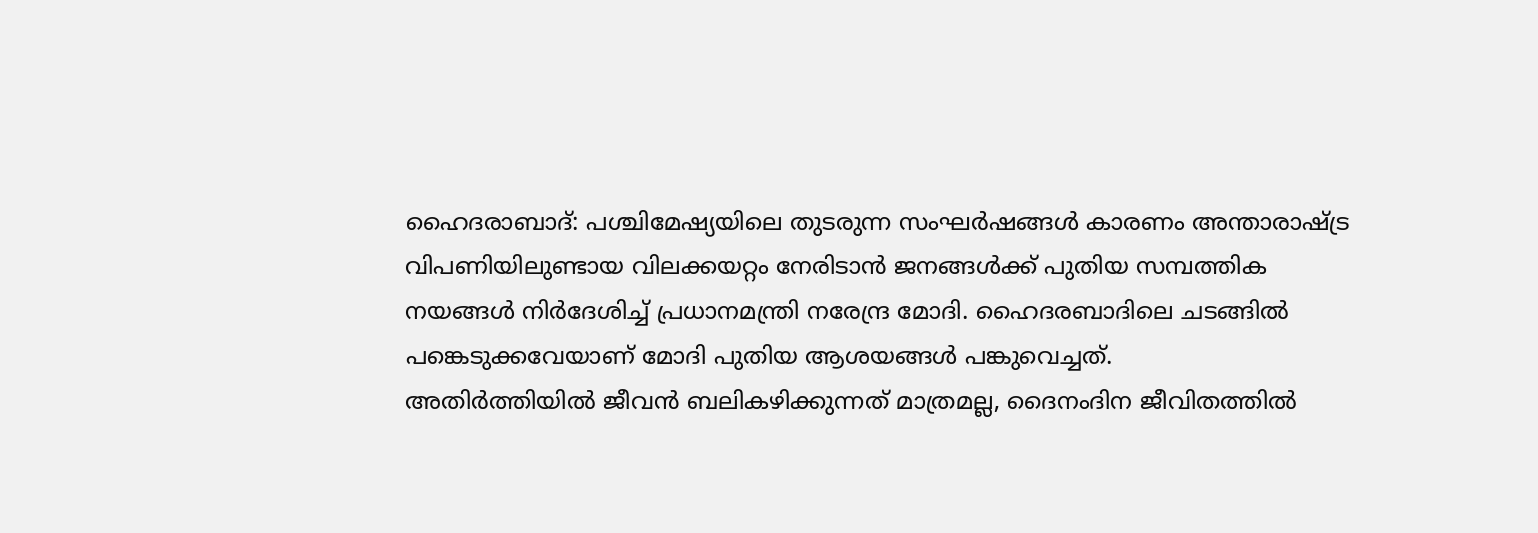ഹൈദരാബാദ്: പശ്ചിമേഷ്യയിലെ തുടരുന്ന സംഘർഷങ്ങൾ കാരണം അന്താരാഷ്ട്ര വിപണിയിലുണ്ടായ വിലക്കയറ്റം നേരിടാൻ ജനങ്ങൾക്ക് പുതിയ സമ്പത്തിക നയങ്ങൾ നിർദേശിച്ച് പ്രധാനമന്ത്രി നരേന്ദ്ര മോദി. ഹൈദരബാദിലെ ചടങ്ങിൽ പങ്കെടുക്കവേയാണ് മോദി പുതിയ ആശയങ്ങൾ പങ്കുവെച്ചത്.
അതിർത്തിയിൽ ജീവൻ ബലികഴിക്കുന്നത് മാത്രമല്ല, ദൈനംദിന ജീവിതത്തിൽ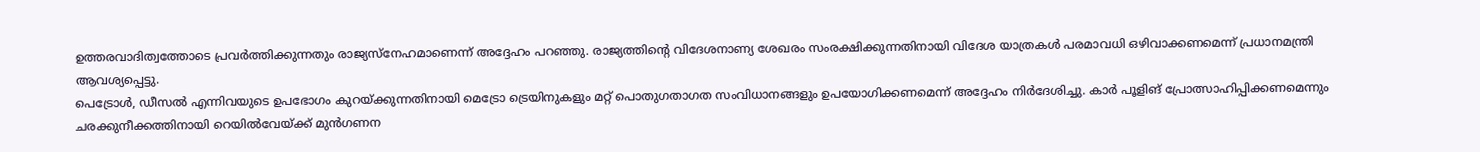ഉത്തരവാദിത്വത്തോടെ പ്രവർത്തിക്കുന്നതും രാജ്യസ്നേഹമാണെന്ന് അദ്ദേഹം പറഞ്ഞു. രാജ്യത്തിൻ്റെ വിദേശനാണ്യ ശേഖരം സംരക്ഷിക്കുന്നതിനായി വിദേശ യാത്രകൾ പരമാവധി ഒഴിവാക്കണമെന്ന് പ്രധാനമന്ത്രി ആവശ്യപ്പെട്ടു.
പെട്രോൾ, ഡീസൽ എന്നിവയുടെ ഉപഭോഗം കുറയ്ക്കുന്നതിനായി മെട്രോ ട്രെയിനുകളും മറ്റ് പൊതുഗതാഗത സംവിധാനങ്ങളും ഉപയോഗിക്കണമെന്ന് അദ്ദേഹം നിർദേശിച്ചു. കാർ പൂളിങ് പ്രോത്സാഹിപ്പിക്കണമെന്നും ചരക്കുനീക്കത്തിനായി റെയിൽവേയ്ക്ക് മുൻഗണന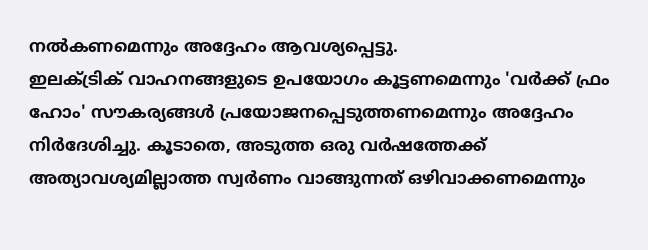നൽകണമെന്നും അദ്ദേഹം ആവശ്യപ്പെട്ടു.
ഇലക്ട്രിക് വാഹനങ്ങളുടെ ഉപയോഗം കൂട്ടണമെന്നും 'വർക്ക് ഫ്രം ഹോം' സൗകര്യങ്ങൾ പ്രയോജനപ്പെടുത്തണമെന്നും അദ്ദേഹം നിർദേശിച്ചു. കൂടാതെ, അടുത്ത ഒരു വർഷത്തേക്ക് അത്യാവശ്യമില്ലാത്ത സ്വർണം വാങ്ങുന്നത് ഒഴിവാക്കണമെന്നും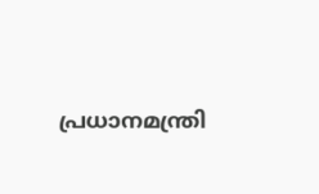പ്രധാനമന്ത്രി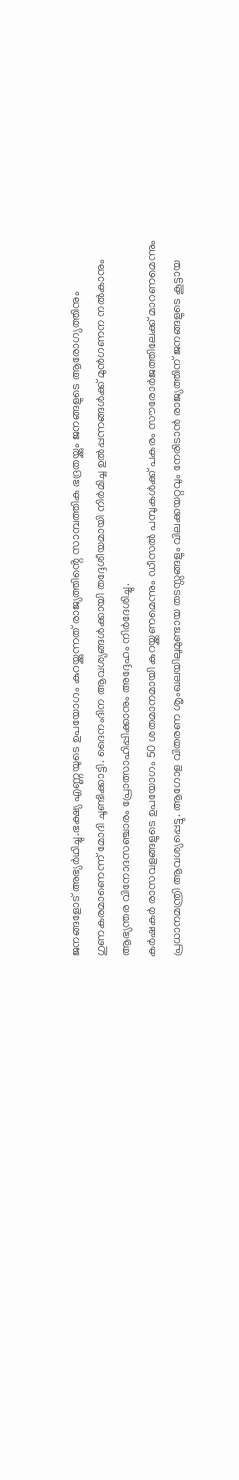ജനങ്ങളോട് അഭ്യർഥിച്ചു.ഭക്ഷ്യ എണ്ണയുടെ ഉപയോഗം കുറയ്ക്കുന്നത് രാജ്യത്തിൻ്റെ സാമ്പത്തിക ഭദ്രതയ്ക്കും ജനങ്ങളുടെ ആരോഗ്യത്തിനും ഗുണകരമാണെന്ന് മോദി ചൂണ്ടിക്കാട്ടി. ദൈനംദിന ആവശ്യങ്ങൾക്കായി തദ്ദേശീയമായി നിർമിച്ച ഉൽപ്പന്നങ്ങൾക്ക് മുൻഗണന നൽകാനും ആഭ്യന്തര വിനോദസഞ്ചാരം പ്രോത്സാഹിപ്പിക്കാനും അദ്ദേഹം നിർദേശിച്ചു.
കർഷകർ രാസവളങ്ങളുടെ ഉപയോഗം 50 ശതമാനമായി കുറയ്ക്കണമെന്നും ഡീസൽ പമ്പുകൾക്ക് പകരം സൗരോർജത്തിലേക്ക് മാറണമെന്നും പ്രധാനമന്ത്രി ആവശ്യപ്പെട്ടു. ആഗോള വിതരണ ശൃംഖലയിലുമുണ്ടായ തടസ്സങ്ങളും വിലക്കയറ്റവും നേരിടാൻ രാജ്യത്തിന് ജനങ്ങളുടെ കൂട്ടായ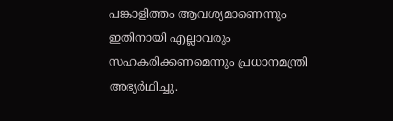പങ്കാളിത്തം ആവശ്യമാണെന്നും ഇതിനായി എല്ലാവരും സഹകരിക്കണമെന്നും പ്രധാനമന്ത്രി അഭ്യർഥിച്ചു.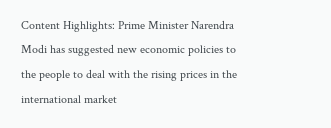Content Highlights: Prime Minister Narendra Modi has suggested new economic policies to the people to deal with the rising prices in the international market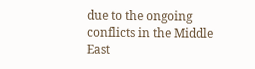due to the ongoing conflicts in the Middle East